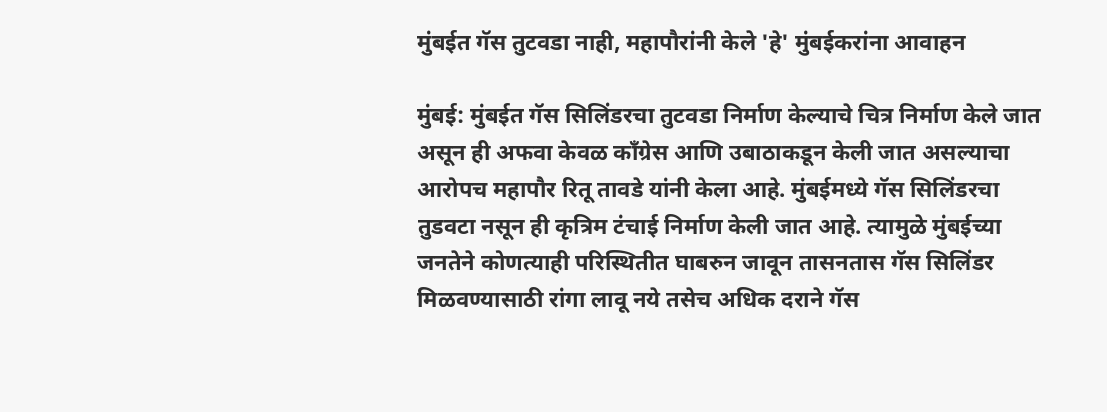मुंबईत गॅस तुटवडा नाही, महापौरांनी केले 'हे' मुंबईकरांना आवाहन

मुंबई: मुंबईत गॅस सिलिंडरचा तुटवडा निर्माण केल्याचे चित्र निर्माण केले जात असून ही अफवा केवळ काँग्रेस आणि उबाठाकडून केली जात असल्याचा आरोपच महापौर रितू तावडे यांनी केला आहे. मुंबईमध्ये गॅस सिलिंडरचा तुडवटा नसून ही कृत्रिम टंचाई निर्माण केली जात आहे. त्यामुळे मुंबईच्या जनतेने कोणत्याही परिस्थितीत घाबरुन जावून तासनतास गॅस सिलिंडर मिळवण्यासाठी रांगा लावू नये तसेच अधिक दराने गॅस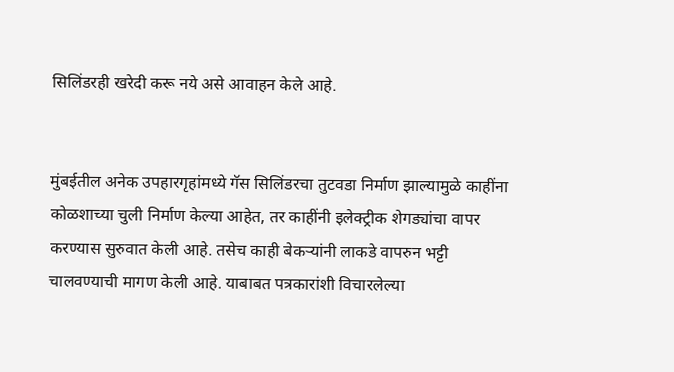सिलिंडरही खरेदी करू नये असे आवाहन केले आहे.


मुंबईतील अनेक उपहारगृहांमध्ये गॅस सिलिंडरचा तुटवडा निर्माण झाल्यामुळे काहींना कोळशाच्या चुली निर्माण केल्या आहेत, तर काहींनी इलेक्ट्रीक शेगड्यांचा वापर करण्यास सुरुवात केली आहे. तसेच काही बेकऱ्यांनी लाकडे वापरुन भट्टी चालवण्याची मागण केली आहे. याबाबत पत्रकारांशी विचारलेल्या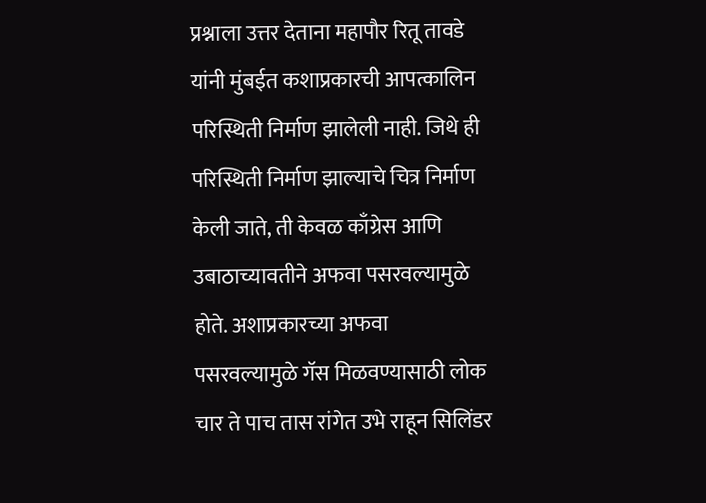प्रश्नाला उत्तर देताना महापौर रितू तावडे यांनी मुंबईत कशाप्रकारची आपत्कालिन परिस्थिती निर्माण झालेली नाही. जिथे ही परिस्थिती निर्माण झाल्याचे चित्र निर्माण केली जाते, ती केवळ काँग्रेस आणि उबाठाच्यावतीने अफवा पसरवल्यामुळे होते. अशाप्रकारच्या अफवा पसरवल्यामुळे गॅस मिळवण्यासाठी लोक चार ते पाच तास रांगेत उभे राहून सिलिंडर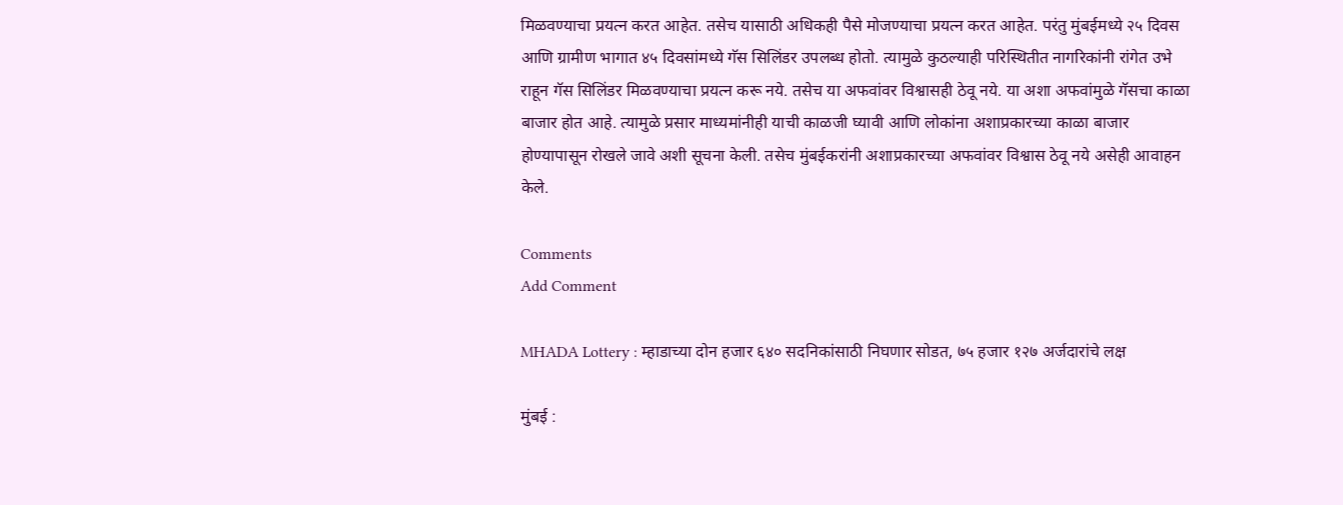मिळवण्याचा प्रयत्न करत आहेत. तसेच यासाठी अधिकही पैसे मोजण्याचा प्रयत्न करत आहेत. परंतु मुंबईमध्ये २५ दिवस आणि ग्रामीण भागात ४५ दिवसांमध्ये गॅस सिलिंडर उपलब्ध होतो. त्यामुळे कुठल्याही परिस्थितीत नागरिकांनी रांगेत उभे राहून गॅस सिलिंडर मिळवण्याचा प्रयत्न करू नये. तसेच या अफवांवर विश्वासही ठेवू नये. या अशा अफवांमुळे गॅसचा काळा बाजार होत आहे. त्यामुळे प्रसार माध्यमांनीही याची काळजी घ्यावी आणि लोकांना अशाप्रकारच्या काळा बाजार होण्यापासून रोखले जावे अशी सूचना केली. तसेच मुंबईकरांनी अशाप्रकारच्या अफवांवर विश्वास ठेवू नये असेही आवाहन केले.

Comments
Add Comment

MHADA Lottery : म्हाडाच्या दोन हजार ६४० सदनिकांसाठी निघणार सोडत, ७५ हजार १२७ अर्जदारांचे लक्ष

मुंबई :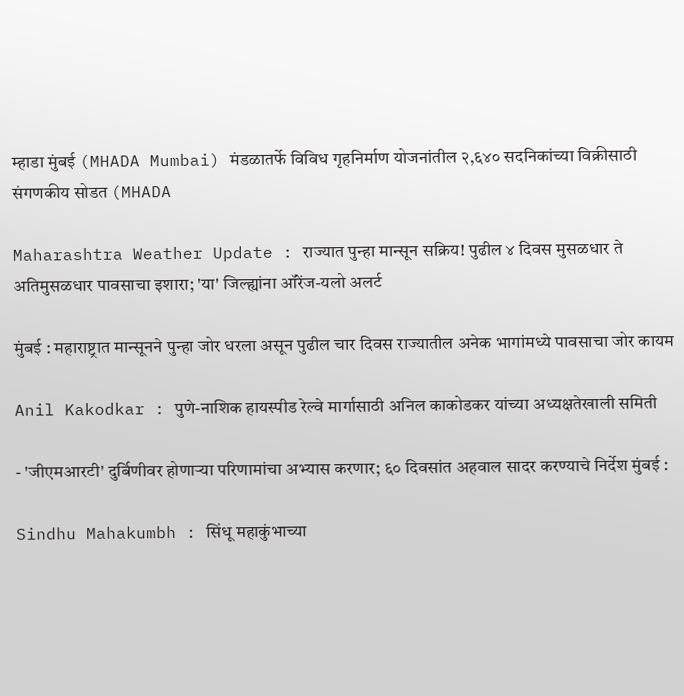म्हाडा मुंबई (MHADA Mumbai) मंडळातर्फे विविध गृहनिर्माण योजनांतील २,६४० सदनिकांच्या विक्रीसाठी संगणकीय सोडत (MHADA

Maharashtra Weather Update : राज्यात पुन्हा मान्सून सक्रिय! पुढील ४ दिवस मुसळधार ते अतिमुसळधार पावसाचा इशारा; 'या' जिल्ह्यांना ऑरेंज-यलो अलर्ट

मुंबई : महाराष्ट्रात मान्सूनने पुन्हा जोर धरला असून पुढील चार दिवस राज्यातील अनेक भागांमध्ये पावसाचा जोर कायम

Anil Kakodkar : पुणे-नाशिक हायस्पीड रेल्वे मार्गासाठी अनिल काकोडकर यांच्या अध्यक्षतेखाली समिती

- 'जीएमआरटी' दुर्बिणीवर होणाऱ्या परिणामांचा अभ्यास करणार; ६० दिवसांत अहवाल सादर करण्याचे निर्देश मुंबई :

Sindhu Mahakumbh : सिंधू महाकुंभाच्या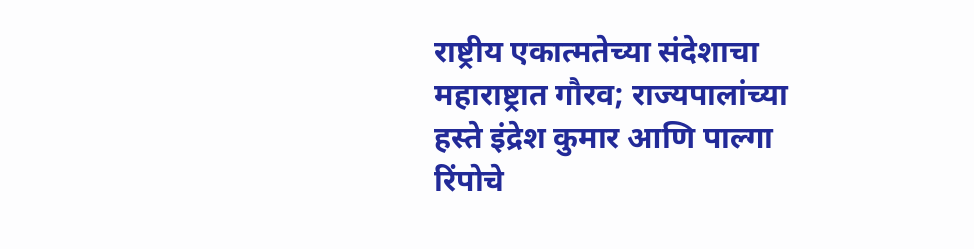राष्ट्रीय एकात्मतेच्या संदेशाचा महाराष्ट्रात गौरव; राज्यपालांच्या हस्ते इंद्रेश कुमार आणि पाल्गा रिंपोचे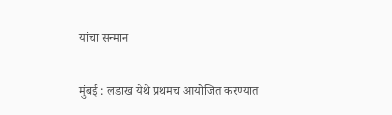यांचा सन्मान

मुंबई : लडाख येथे प्रथमच आयोजित करण्यात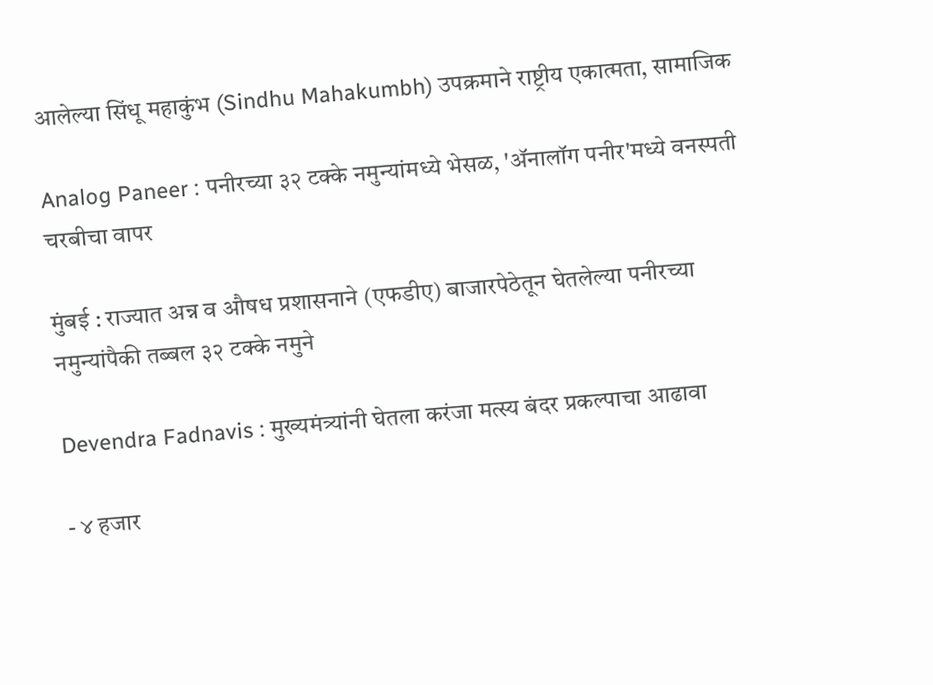आलेल्या सिंधू महाकुंभ (Sindhu Mahakumbh) उपक्रमाने राष्ट्रीय एकात्मता, सामाजिक

Analog Paneer : पनीरच्या ३२ टक्के नमुन्यांमध्ये भेसळ, 'ॲनालॉग पनीर'मध्ये वनस्पती चरबीचा वापर

मुंबई : राज्यात अन्न व औषध प्रशासनाने (एफडीए) बाजारपेठेतून घेतलेल्या पनीरच्या नमुन्यांपैकी तब्बल ३२ टक्के नमुने

Devendra Fadnavis : मुख्यमंत्र्यांनी घेतला करंजा मत्स्य बंदर प्रकल्पाचा आढावा

- ४ हजार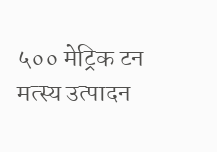५०० मेट्रिक टन मत्स्य उत्पादन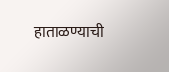हाताळण्याची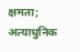क्षमता; अत्याधुनिक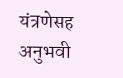यंत्रणेसह अनुभवी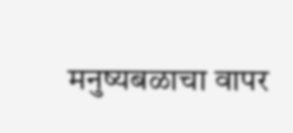मनुष्यबळाचा वापर